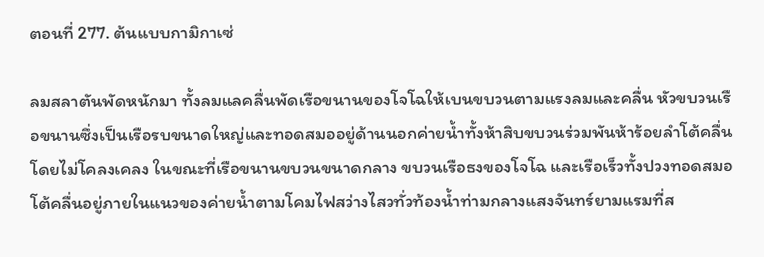ตอนที่ 277. ต้นแบบกามิกาเซ่

ลมสลาตันพัดหนักมา ทั้งลมแลคลื่นพัดเรือขนานของโจโฉให้เบนขบวนตามแรงลมและคลื่น หัวขบวนเรือขนานซึ่งเป็นเรือรบขนาดใหญ่และทอดสมออยู่ด้านนอกค่ายน้ำทั้งห้าสิบขบวนร่วมพันห้าร้อยลำโต้คลื่นโดยไม่โคลงเคลง ในขณะที่เรือขนานขบวนขนาดกลาง ขบวนเรือธงของโจโฉ และเรือเร็วทั้งปวงทอดสมอโต้คลื่นอยู่ภายในแนวของค่ายน้ำตามโคมไฟสว่างไสวทั่วท้องน้ำท่ามกลางแสงจันทร์ยามแรมที่ส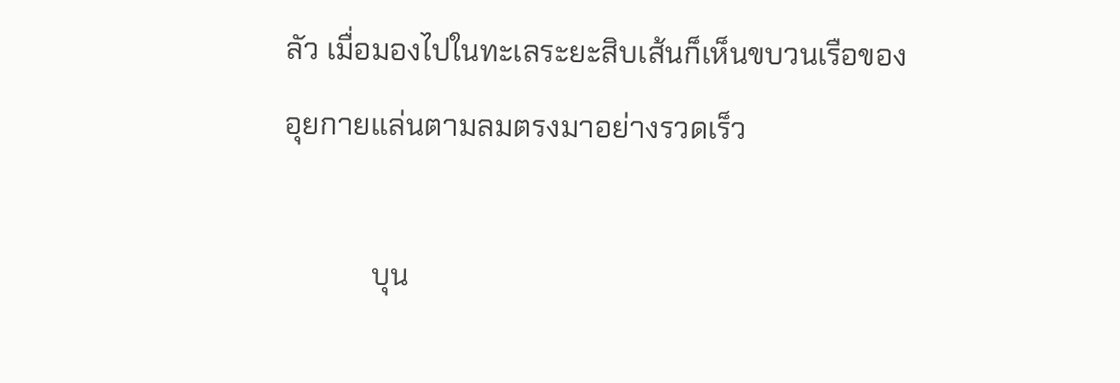ลัว เมื่อมองไปในทะเลระยะสิบเส้นก็เห็นขบวนเรือของอุยกายแล่นตามลมตรงมาอย่างรวดเร็ว

            บุน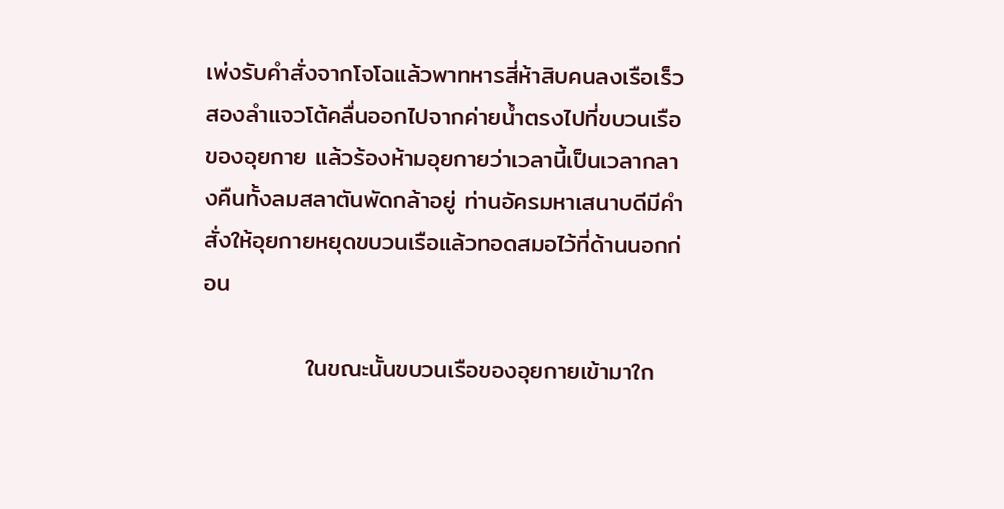เพ่งรับคำสั่งจากโจโฉแล้วพาทหารสี่ห้าสิบคนลงเรือเร็วสองลำแจวโต้คลื่นออกไปจากค่ายน้ำตรงไปที่ขบวนเรือของอุยกาย แล้วร้องห้ามอุยกายว่าเวลานี้เป็นเวลากลางคืนทั้งลมสลาตันพัดกล้าอยู่ ท่านอัครมหาเสนาบดีมีคำสั่งให้อุยกายหยุดขบวนเรือแล้วทอดสมอไว้ที่ด้านนอกก่อน

            ในขณะนั้นขบวนเรือของอุยกายเข้ามาใก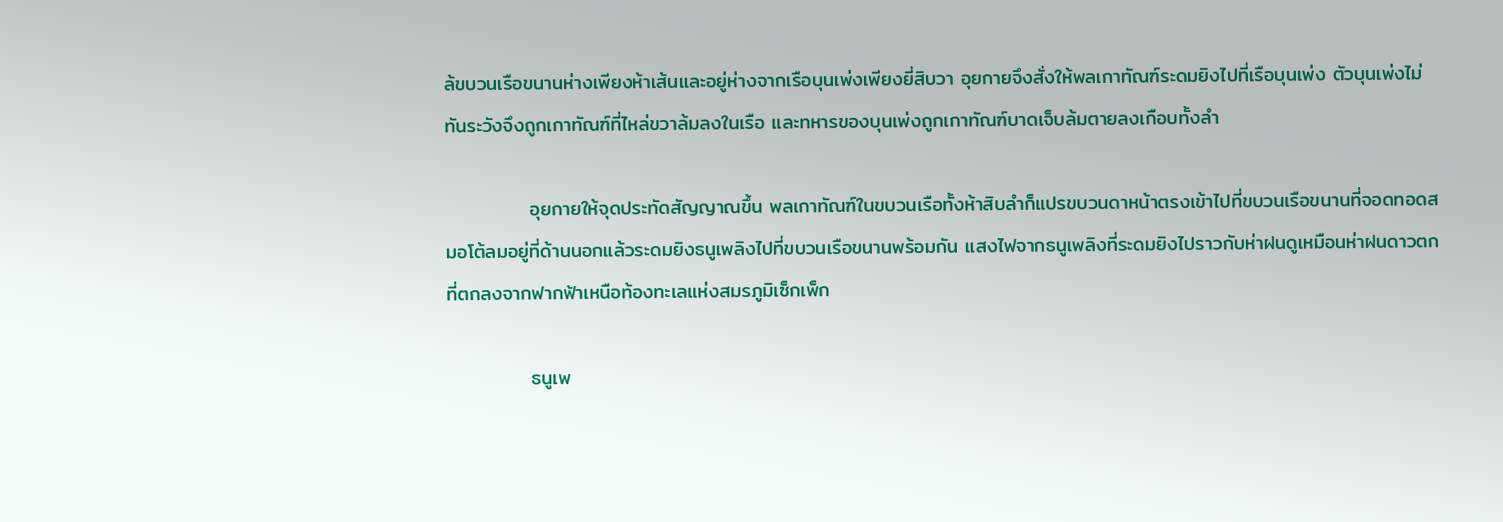ล้ขบวนเรือขนานห่างเพียงห้าเส้นและอยู่ห่างจากเรือบุนเพ่งเพียงยี่สิบวา อุยกายจึงสั่งให้พลเกาทัณฑ์ระดมยิงไปที่เรือบุนเพ่ง ตัวบุนเพ่งไม่ทันระวังจึงถูกเกาทัณฑ์ที่ไหล่ขวาล้มลงในเรือ และทหารของบุนเพ่งถูกเกาทัณฑ์บาดเจ็บล้มตายลงเกือบทั้งลำ

            อุยกายให้จุดประทัดสัญญาณขึ้น พลเกาทัณฑ์ในขบวนเรือทั้งห้าสิบลำก็แปรขบวนดาหน้าตรงเข้าไปที่ขบวนเรือขนานที่จอดทอดสมอโต้ลมอยู่ที่ด้านนอกแล้วระดมยิงธนูเพลิงไปที่ขบวนเรือขนานพร้อมกัน แสงไฟจากธนูเพลิงที่ระดมยิงไปราวกับห่าฝนดูเหมือนห่าฝนดาวตกที่ตกลงจากฟากฟ้าเหนือท้องทะเลแห่งสมรภูมิเซ็กเพ็ก

            ธนูเพ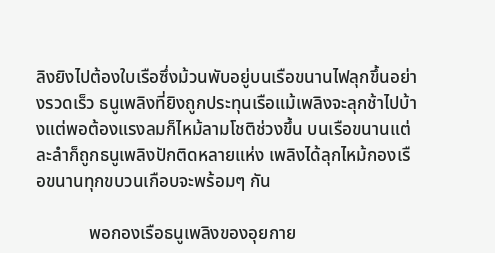ลิงยิงไปต้องใบเรือซึ่งม้วนพับอยู่บนเรือขนานไฟลุกขึ้นอย่างรวดเร็ว ธนูเพลิงที่ยิงถูกประทุนเรือแม้เพลิงจะลุกช้าไปบ้างแต่พอต้องแรงลมก็ไหม้ลามโชติช่วงขึ้น บนเรือขนานแต่ละลำก็ถูกธนูเพลิงปักติดหลายแห่ง เพลิงได้ลุกไหม้กองเรือขนานทุกขบวนเกือบจะพร้อมๆ กัน

            พอกองเรือธนูเพลิงของอุยกาย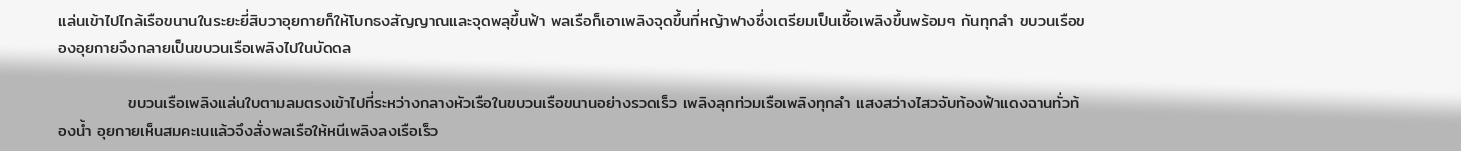แล่นเข้าไปไกล้เรือขนานในระยะยี่สิบวาอุยกายก็ให้โบกธงสัญญาณและจุดพลุขึ้นฟ้า พลเรือก็เอาเพลิงจุดขึ้นที่หญ้าฟางซึ่งเตรียมเป็นเชื้อเพลิงขึ้นพร้อมๆ กันทุกลำ ขบวนเรือของอุยกายจึงกลายเป็นขบวนเรือเพลิงไปในบัดดล

            ขบวนเรือเพลิงแล่นใบตามลมตรงเข้าไปที่ระหว่างกลางหัวเรือในขบวนเรือขนานอย่างรวดเร็ว เพลิงลุกท่วมเรือเพลิงทุกลำ แสงสว่างไสวจับท้องฟ้าแดงฉานทั่วท้องน้ำ อุยกายเห็นสมคะเนแล้วจึงสั่งพลเรือให้หนีเพลิงลงเรือเร็ว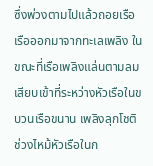ซึ่งพ่วงตามไปแล้วถอยเรือเรือออกมาจากทะเลเพลิง ในขณะที่เรือเพลิงแล่นตามลมเสียบเข้าที่ระหว่างหัวเรือในขบวนเรือขนาน เพลิงลุกโชติช่วงไหม้หัวเรือในก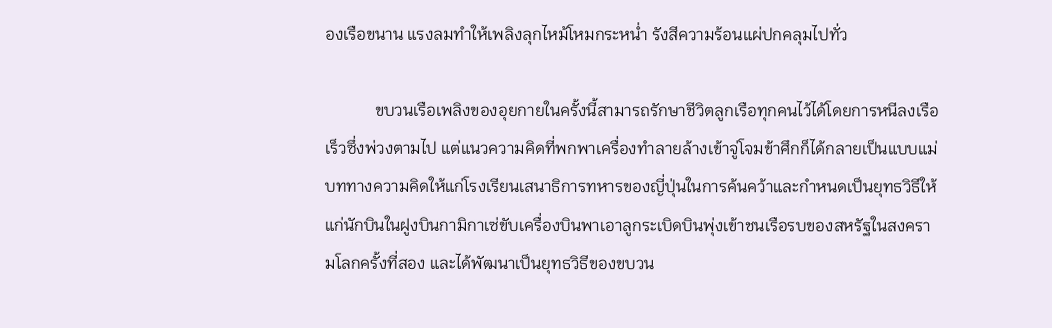องเรือขนาน แรงลมทำให้เพลิงลุกไหม้โหมกระหน่ำ รังสีความร้อนแผ่ปกคลุมไปทั่ว

            ขบวนเรือเพลิงของอุยกายในครั้งนี้สามารถรักษาชีวิตลูกเรือทุกคนไว้ได้โดยการหนีลงเรือเร็วซึ่งพ่วงตามไป แต่แนวความคิดที่พกพาเครื่องทำลายล้างเข้าจู่โจมข้าศึกก็ได้กลายเป็นแบบแม่บททางความคิดให้แก่โรงเรียนเสนาธิการทหารของญี่ปุ่นในการค้นคว้าและกำหนดเป็นยุทธวิธีให้แก่นักบินในฝูงบินกามิกาเซ่ขับเครื่องบินพาเอาลูกระเบิดบินพุ่งเข้าชนเรือรบของสหรัฐในสงครามโลกครั้งที่สอง และได้พัฒนาเป็นยุทธวิธีของขบวน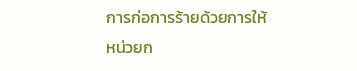การก่อการร้ายด้วยการให้หน่วยก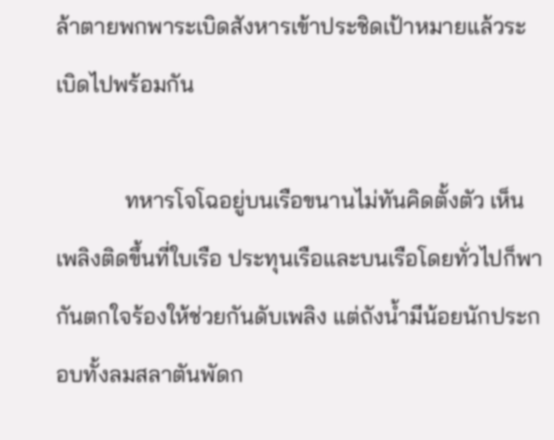ล้าตายพกพาระเบิดสังหารเข้าประชิดเป้าหมายแล้วระเบิดไปพร้อมกัน

            ทหารโจโฉอยู่บนเรือขนานไม่ทันคิดตั้งตัว เห็นเพลิงติดขึ้นที่ใบเรือ ประทุนเรือและบนเรือโดยทั่วไปก็พากันตกใจร้องให้ช่วยกันดับเพลิง แต่ถังน้ำมีน้อยนักประกอบทั้งลมสลาตันพัดก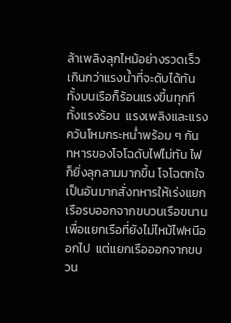ล้าเพลิงลุกไหม้อย่างรวดเร็วเกินกว่าแรงน้ำที่จะดับได้ทัน ทั้งบนเรือก็ร้อนแรงขึ้นทุกที  ทั้งแรงร้อน  แรงเพลิงและแรงควันโหมกระหน่ำพร้อม ๆ กัน  ทหารของโจโฉดับไฟไม่ทัน ไฟก็ยิ่งลุกลามมากขึ้น โจโฉตกใจเป็นอันมากสั่งทหารให้เร่งแยกเรือรบออกจากขบวนเรือขนานเพื่อแยกเรือที่ยังไม่ไหม้ไฟหนีออกไป  แต่แยกเรือออกจากขบวน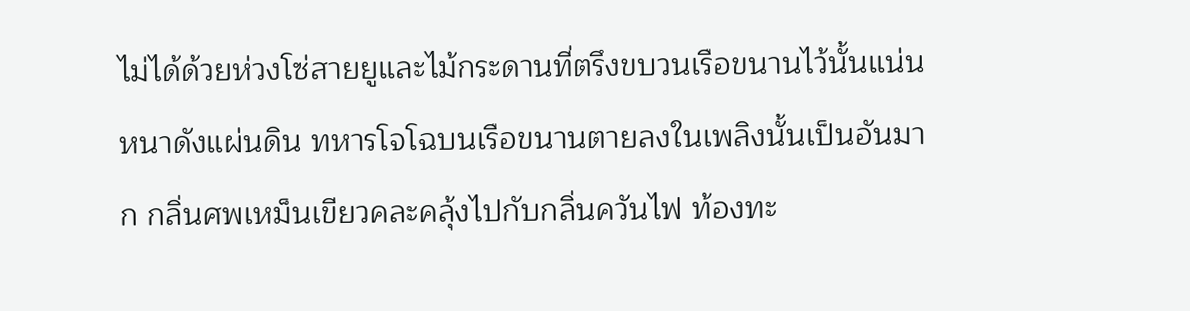ไม่ได้ด้วยห่วงโซ่สายยูและไม้กระดานที่ตรึงขบวนเรือขนานไว้นั้นแน่นหนาดังแผ่นดิน ทหารโจโฉบนเรือขนานตายลงในเพลิงนั้นเป็นอันมาก กลิ่นศพเหม็นเขียวคละคลุ้งไปกับกลิ่นควันไฟ ท้องทะ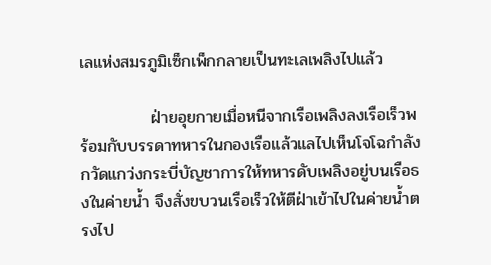เลแห่งสมรภูมิเซ็กเพ็กกลายเป็นทะเลเพลิงไปแล้ว

            ฝ่ายอุยกายเมื่อหนีจากเรือเพลิงลงเรือเร็วพร้อมกับบรรดาทหารในกองเรือแล้วแลไปเห็นโจโฉกำลังกวัดแกว่งกระบี่บัญชาการให้ทหารดับเพลิงอยู่บนเรือธงในค่ายน้ำ จึงสั่งขบวนเรือเร็วให้ตีฝ่าเข้าไปในค่ายน้ำตรงไป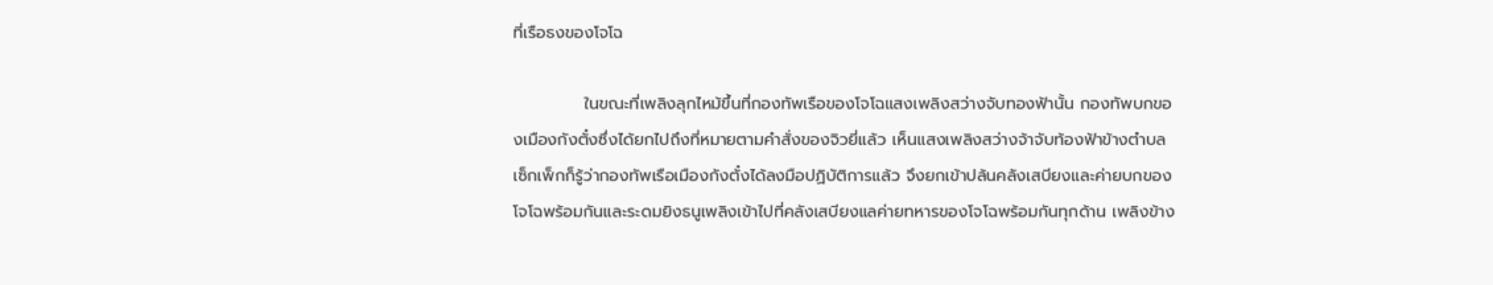ที่เรือธงของโจโฉ

            ในขณะที่เพลิงลุกไหม้ขึ้นที่กองทัพเรือของโจโฉแสงเพลิงสว่างจับทองฟ้านั้น กองทัพบกของเมืองกังตั๋งซึ่งได้ยกไปถึงที่หมายตามคำสั่งของจิวยี่แล้ว เห็นแสงเพลิงสว่างจ้าจับท้องฟ้าข้างตำบลเซ็กเพ็กก็รู้ว่ากองทัพเรือเมืองกังตั๋งได้ลงมือปฏิบัติการแล้ว จึงยกเข้าปล้นคลังเสบียงและค่ายบกของโจโฉพร้อมกันและระดมยิงธนูเพลิงเข้าไปที่คลังเสบียงแลค่ายทหารของโจโฉพร้อมกันทุกด้าน เพลิงข้าง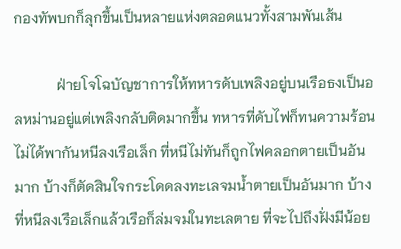กองทัพบกก็ลุกขึ้นเป็นหลายแห่งตลอดแนวทั้งสามพันเส้น

            ฝ่ายโจโฉบัญชาการให้ทหารดับเพลิงอยู่บนเรือธงเป็นอลหม่านอยู่แต่เพลิงกลับติดมากขึ้น ทหารที่ดับไฟก็ทนความร้อนไม่ได้พากันหนีลงเรือเล็ก ที่หนีไม่ทันก็ถูกไฟคลอกตายเป็นอันมาก บ้างก็ตัดสินใจกระโดดลงทะเลจมน้ำตายเป็นอันมาก บ้างที่หนีลงเรือเล็กแล้วเรือก็ล่มจมในทะเลตาย ที่จะไปถึงฝั่งมีน้อย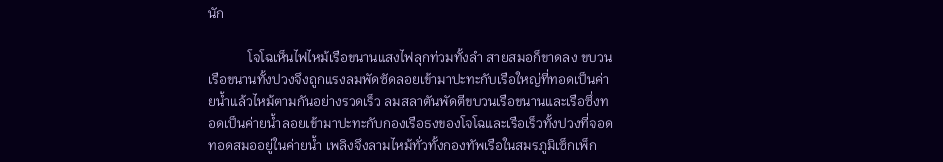นัก

            โจโฉเห็นไฟไหม้เรือขนานแสงไฟลุกท่วมทั้งลำ สายสมอก็ขาดลง ขบวนเรือขนานทั้งปวงจึงถูกแรงลมพัดซัดลอยเข้ามาปะทะกับเรือใหญ่ที่ทอดเป็นค่ายน้ำแล้วไหม้ตามกันอย่างรวดเร็ว ลมสลาตันพัดตีขบวนเรือขนานและเรือซึ่งทอดเป็นค่ายน้ำลอยเข้ามาปะทะกับกองเรือธงของโจโฉและเรือเร็วทั้งปวงที่จอดทอดสมออยู่ในค่ายน้ำ เพลิงจึงลามไหม้ทั่วทั้งกองทัพเรือในสมรภูมิเซ็กเพ็ก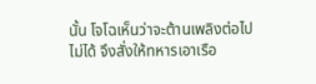นั้น โจโฉเห็นว่าจะต้านเพลิงต่อไปไม่ได้ จึงสั่งให้ทหารเอาเรือ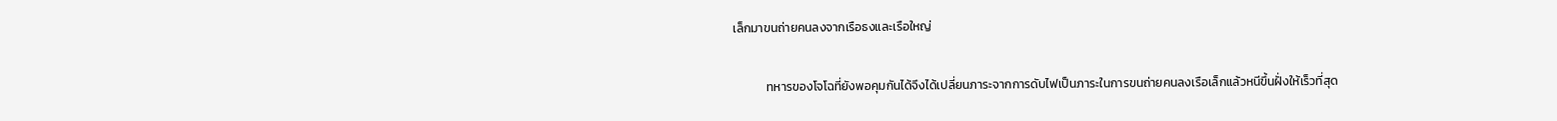เล็กมาขนถ่ายคนลงจากเรือธงและเรือใหญ่

            ทหารของโจโฉที่ยังพอคุมกันได้จึงได้เปลี่ยนภาระจากการดับไฟเป็นภาระในการขนถ่ายคนลงเรือเล็กแล้วหนีขึ้นฝั่งให้เร็วที่สุด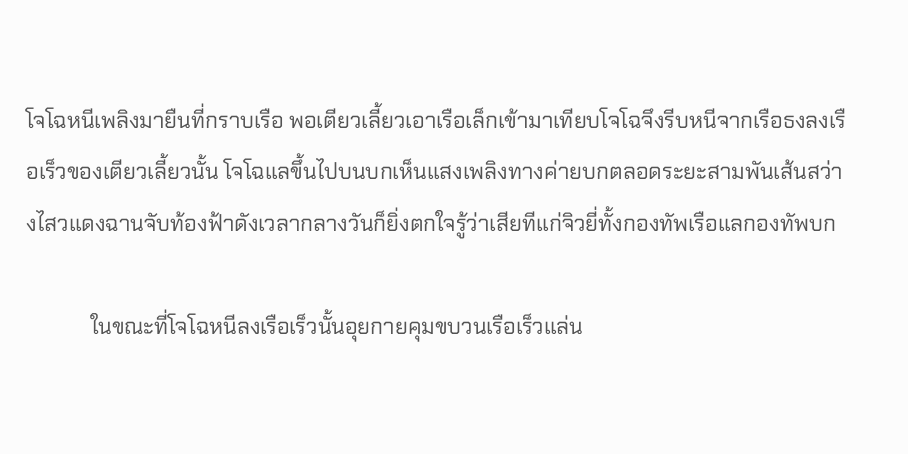โจโฉหนีเพลิงมายืนที่กราบเรือ พอเตียวเลี้ยวเอาเรือเล็กเข้ามาเทียบโจโฉจึงรีบหนีจากเรือธงลงเรือเร็วของเตียวเลี้ยวนั้น โจโฉแลขึ้นไปบนบกเห็นแสงเพลิงทางค่ายบกตลอดระยะสามพันเส้นสว่างไสวแดงฉานจับท้องฟ้าดังเวลากลางวันก็ยิ่งตกใจรู้ว่าเสียทีแก่จิวยี่ทั้งกองทัพเรือแลกองทัพบก

            ในขณะที่โจโฉหนีลงเรือเร็วนั้นอุยกายคุมขบวนเรือเร็วแล่น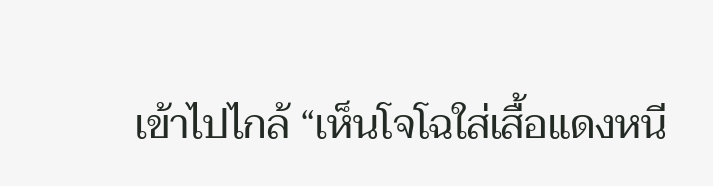เข้าไปไกล้ “เห็นโจโฉใส่เสื้อแดงหนี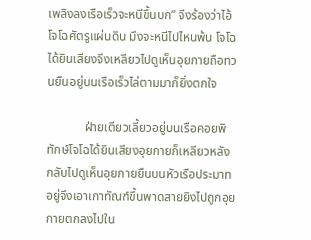เพลิงลงเรือเร็วจะหนีขึ้นบก” จึงร้องว่าไอ้โจโฉศัตรูแผ่นดิน มึงจะหนีไปไหนพ้น โจโฉได้ยินเสียงจึงเหลียวไปดูเห็นอุยกายถือทวนยืนอยู่บนเรือเร็วไล่ตามมาก็ยิ่งตกใจ

            ฝ่ายเตียวเลี้ยวอยู่บนเรือคอยพิทักษ์โจโฉได้ยินเสียงอุยกายก็เหลียวหลังกลับไปดูเห็นอุยกายยืนบนหัวเรือประมาทอยู่จึงเอาเกาทัณฑ์ขึ้นพาดสายยิงไปถูกอุยกายตกลงไปใน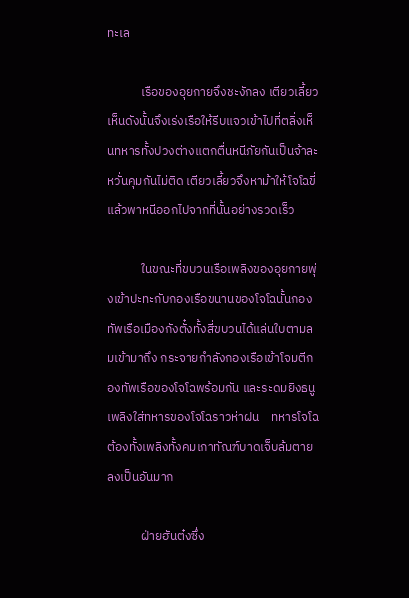ทะเล

            เรือของอุยกายจึงชะงักลง เตียวเลี้ยวเห็นดังนั้นจึงเร่งเรือให้รีบแจวเข้าไปที่ตลิ่งเห็นทหารทั้งปวงต่างแตกตื่นหนีภัยกันเป็นจ้าละหวั่นคุมกันไม่ติด เตียวเลี้ยวจึงหาม้าให้โจโฉขี่แล้วพาหนีออกไปจากที่นั้นอย่างรวดเร็ว

            ในขณะที่ขบวนเรือเพลิงของอุยกายพุ่งเข้าปะทะกับกองเรือขนานของโจโฉนั้นกองทัพเรือเมืองกังตั๋งทั้งสี่ขบวนได้แล่นใบตามลมเข้ามาถึง กระจายกำลังกองเรือเข้าโจมตีกองทัพเรือของโจโฉพร้อมกัน และระดมยิงธนูเพลิงใส่ทหารของโจโฉราวห่าฝน    ทหารโจโฉต้องทั้งเพลิงทั้งคมเกาทัณฑ์บาดเจ็บล้มตายลงเป็นอันมาก

            ฝ่ายฮันต๋งซึ่ง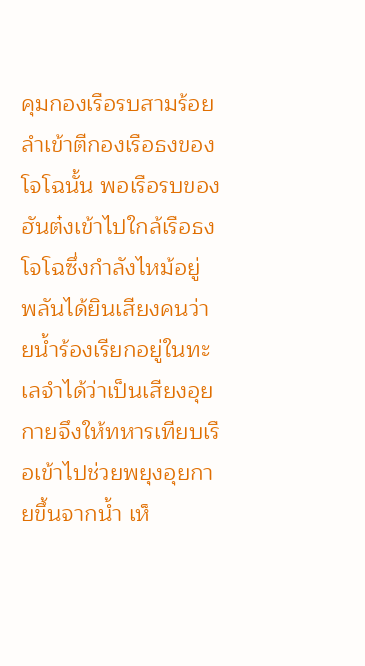คุมกองเรือรบสามร้อยลำเข้าตีกองเรือธงของโจโฉนั้น พอเรือรบของฮันต๋งเข้าไปใกล้เรือธงโจโฉซึ่งกำลังไหม้อยู่ พลันได้ยินเสียงคนว่ายน้ำร้องเรียกอยู่ในทะเลจำได้ว่าเป็นเสียงอุยกายจึงให้ทหารเทียบเรือเข้าไปช่วยพยุงอุยกายขึ้นจากน้ำ เห็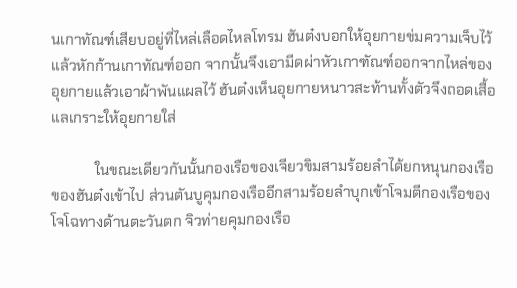นเกาทัณฑ์เสียบอยู่ที่ไหล่เลือดไหลโทรม ฮันต๋งบอกให้อุยกายข่มความเจ็บไว้แล้วหักก้านเกาทัณฑ์ออก จากนั้นจึงเอามีดผ่าหัวเกาฑัณฑ์ออกจากไหล่ของอุยกายแล้วเอาผ้าพันแผลไว้ ฮันต๋งเห็นอุยกายหนาวสะท้านทั้งตัวจึงถอดเสื้อแลเกราะให้อุยกายใส่

            ในขณะเดียวกันนั้นกองเรือของเจียวขิมสามร้อยลำได้ยกหนุนกองเรือของฮันต๋งเข้าไป ส่วนตันบูคุมกองเรืออีกสามร้อยลำบุกเข้าโจมตีกองเรือของโจโฉทางด้านตะวันตก จิวท่ายคุมกองเรือ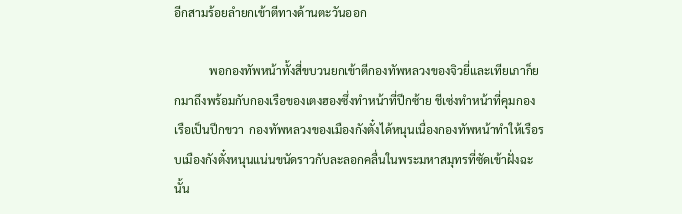อีกสามร้อยลำยกเข้าตีทางด้านตะวันออก

            พอกองทัพหน้าทั้งสี่ขบวนยกเข้าตีกองทัพหลวงของจิวยี่และเทียเภาก็ยกมาถึงพร้อมกับกองเรือของเตงฮองซึ่งทำหน้าที่ปีกซ้าย ชีเซ่งทำหน้าที่คุมกองเรือเป็นปีกขวา  กองทัพหลวงของเมืองกังตั๋งได้หนุนเนื่องกองทัพหน้าทำให้เรือรบเมืองกังตั๋งหนุนแน่นขนัดราวกับละลอกคลื่นในพระมหาสมุทรที่ซัดเข้าฝั่งฉะนั้น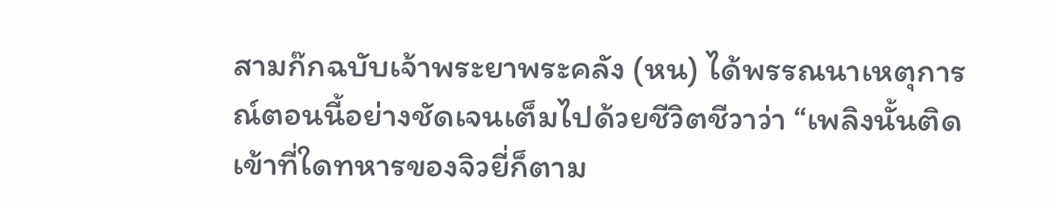สามก๊กฉบับเจ้าพระยาพระคลัง (หน) ได้พรรณนาเหตุการณ์ตอนนี้อย่างชัดเจนเต็มไปด้วยชีวิตชีวาว่า “เพลิงนั้นติดเข้าที่ใดทหารของจิวยี่ก็ตาม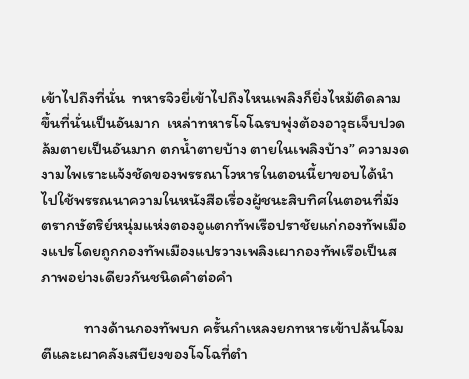เข้าไปถึงที่นั่น  ทหารจิวยี่เข้าไปถึงไหนเพลิงก็ยิ่งไหม้ติดลามขึ้นที่นั่นเป็นอันมาก  เหล่าทหารโจโฉรบพุ่งต้องอาวุธเจ็บปวดล้มตายเป็นอันมาก ตกน้ำตายบ้าง ตายในเพลิงบ้าง” ความงดงามไพเราะแจ้งชัดของพรรณาโวหารในตอนนี้ยาขอบได้นำไปใช้พรรณนาความในหนังสือเรื่องผู้ชนะสิบทิศในตอนที่มังตรากษัตริย์หนุ่มแห่งตองอูแตกทัพเรือปราชัยแก่กองทัพเมืองแปรโดยถูกกองทัพเมืองแปรวางเพลิงเผากองทัพเรือเป็นสภาพอย่างเดียวกันชนิดคำต่อคำ

            ทางด้านกองทัพบก ครั้นกำเหลงยกทหารเข้าปล้นโจมตีและเผาคลังเสบียงของโจโฉที่ตำ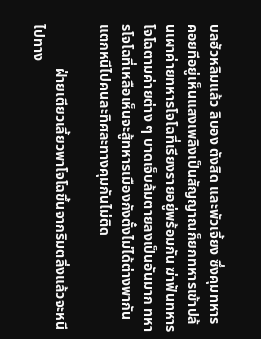บลฮัวหลิมแล้ว ลิบอง ตังสิด และพัวเจี้ยง ซึ่งคุมทหารคอยทีอยู่เห็นแสงเพลิงเป็นสัญญาณก็ยกทหารเข้าปล้นเผาค่ายทหารโจโฉที่เรียงรายอยู่พร้อมกัน ฆ่าฟันทหารโจโฉตามค่ายต่าง ๆ บาดเจ็บล้มตายลงเป็นอันมาก ทหารโจโฉที่เหลือเห็นจะสู้ทหารเมืองกังตั๋งไม่ได้ต่างพากันแตกหนีไปคนละทิศละทางคุมกันไม่ติด

            ฝ่ายเตียวเลี้ยวพาโจโฉขึ้นจากริมตลิ่งแล้วจะหนีไปทาง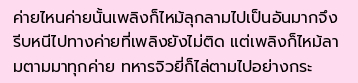ค่ายไหนค่ายนั้นเพลิงก็ไหม้ลุกลามไปเป็นอันมากจึงรีบหนีไปทางค่ายที่เพลิงยังไม่ติด แต่เพลิงก็ไหม้ลามตามมาทุกค่าย ทหารจิวยี่ก็ไล่ตามไปอย่างกระ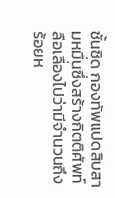ชั้นชิด กองทัพแปดสิบสามหมื่นซึ่งสร้างกิตติศัพท์ลือเลื่องไปว่ามีจำนวนถึงร้อยห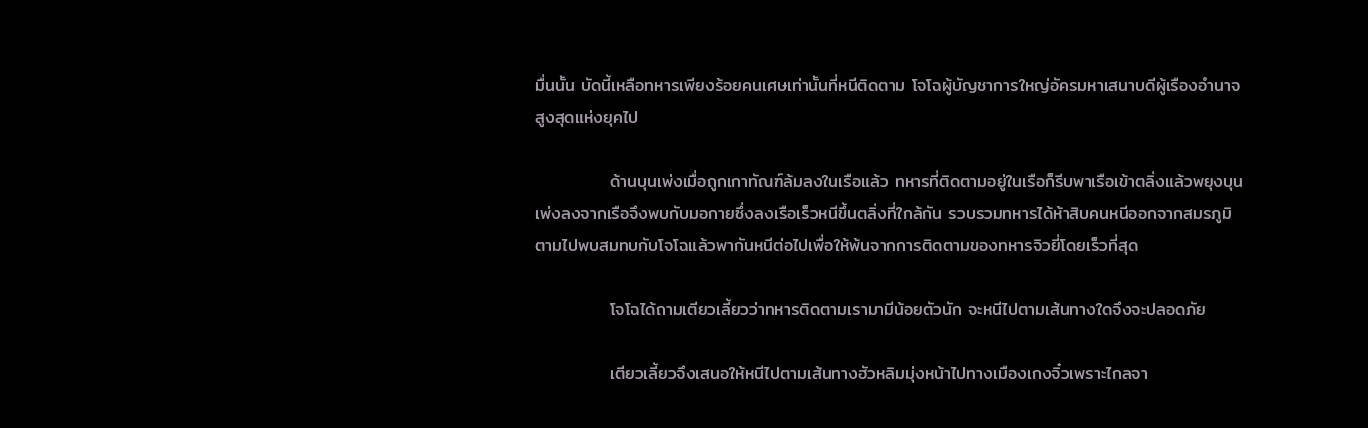มื่นนั้น บัดนี้เหลือทหารเพียงร้อยคนเศษเท่านั้นที่หนีติดตาม โจโฉผู้บัญชาการใหญ่อัครมหาเสนาบดีผู้เรืองอำนาจสูงสุดแห่งยุคไป

            ด้านบุนเพ่งเมื่อถูกเกาทัณฑ์ล้มลงในเรือแล้ว ทหารที่ติดตามอยู่ในเรือก็รีบพาเรือเข้าตลิ่งแล้วพยุงบุนเพ่งลงจากเรือจึงพบกับมอกายซึ่งลงเรือเร็วหนีขึ้นตลิ่งที่ใกล้กัน รวบรวมทหารได้ห้าสิบคนหนีออกจากสมรภูมิตามไปพบสมทบกับโจโฉแล้วพากันหนีต่อไปเพื่อให้พ้นจากการติดตามของทหารจิวยี่โดยเร็วที่สุด

            โจโฉได้ถามเตียวเลี้ยวว่าทหารติดตามเรามามีน้อยตัวนัก จะหนีไปตามเส้นทางใดจึงจะปลอดภัย

            เตียวเลี้ยวจึงเสนอให้หนีไปตามเส้นทางฮัวหลิมมุ่งหน้าไปทางเมืองเกงจิ๋วเพราะไกลจา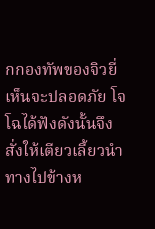กกองทัพของจิวยี่เห็นจะปลอดภัย โจโฉได้ฟังดังนั้นจึงสั่งให้เตียวเลี้ยวนำทางไปข้างห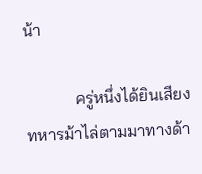น้า

            ครู่หนึ่งได้ยินเสียงทหารม้าไล่ตามมาทางด้า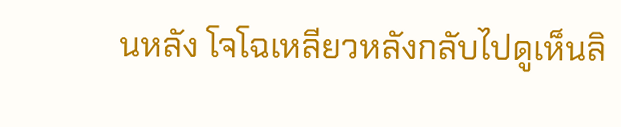นหลัง โจโฉเหลียวหลังกลับไปดูเห็นลิ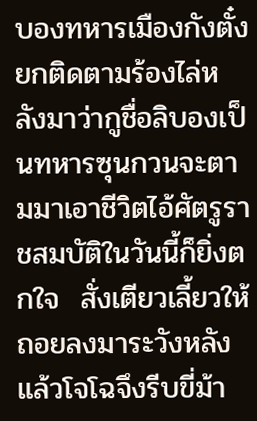บองทหารเมืองกังตั๋งยกติดตามร้องไล่หลังมาว่ากูชื่อลิบองเป็นทหารซุนกวนจะตามมาเอาชีวิตไอ้ศัตรูราชสมบัติในวันนี้ก็ยิ่งตกใจ  สั่งเตียวเลี้ยวให้ถอยลงมาระวังหลังแล้วโจโฉจึงรีบขี่ม้า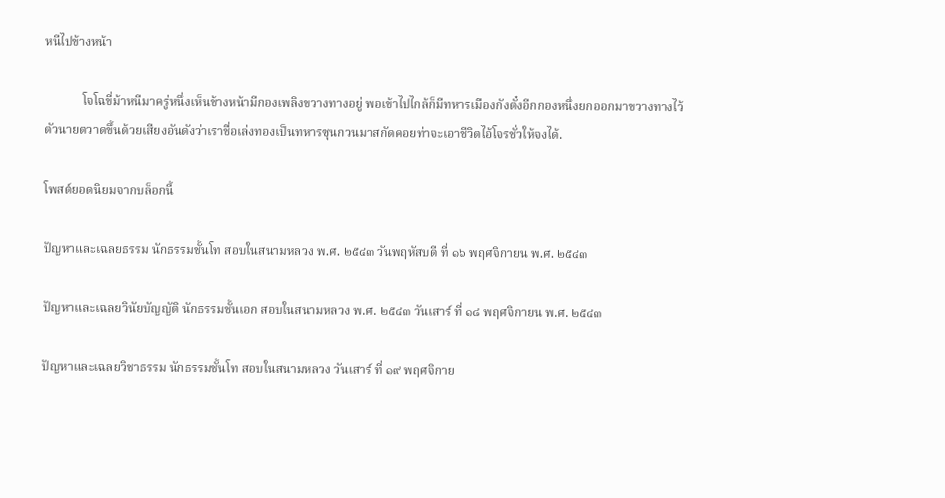หนีไปข้างหน้า

            โจโฉขี่ม้าหนีมาครู่หนึ่งเห็นข้างหน้ามีกองเพลิงขวางทางอยู่ พอเข้าไปไกล้ก็มีทหารเมืองกังตั๋งอีกกองหนึ่งยกออกมาขวางทางไว้ ตัวนายตวาดขึ้นด้วยเสียงอันดังว่าเราชื่อเล่งทองเป็นทหารซุนกวนมาสกัดคอยท่าจะเอาชีวิตไอ้โจรชั่วให้จงได้.

โพสต์ยอดนิยมจากบล็อกนี้

ปัญหาและเฉลยธรรม นักธรรมชั้นโท สอบในสนามหลวง พ.ศ. ๒๕๔๓ วันพฤหัสบดี ที่ ๑๖ พฤศจิกายน พ.ศ. ๒๕๔๓

ปัญหาและเฉลยวินัยบัญญัติ นักธรรมชั้นเอก สอบในสนามหลวง พ.ศ. ๒๕๔๓ วันเสาร์ ที่ ๑๘ พฤศจิกายน พ.ศ. ๒๕๔๓

ปัญหาและเฉลยวิชาธรรม นักธรรมชั้นโท สอบในสนามหลวง วันเสาร์ ที่ ๑๙ พฤศจิกาย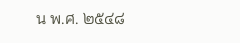น พ.ศ. ๒๕๔๘